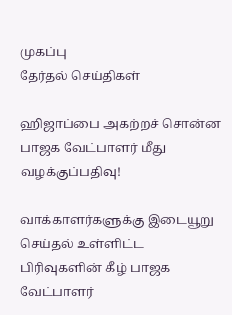முகப்பு
தேர்தல் செய்திகள்

ஹிஜாப்பை அகற்றச் சொன்ன பாஜக வேட்பாளர் மீது வழக்குப்பதிவு!

வாக்காளர்களுக்கு இடையூறு செய்தல் உள்ளிட்ட பிரிவுகளின் கீழ் பாஜக வேட்பாளர்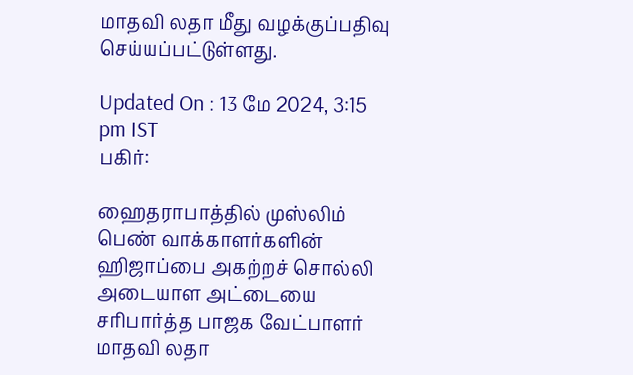மாதவி லதா மீது வழக்குப்பதிவு செய்யப்பட்டுள்ளது.

Updated On : 13 மே 2024, 3:15 pm IST
பகிர்:

ஹைதராபாத்தில் முஸ்லிம் பெண் வாக்காளர்களின் ஹிஜாப்பை அகற்றச் சொல்லி அடையாள அட்டையை சரிபார்த்த பாஜக வேட்பாளர் மாதவி லதா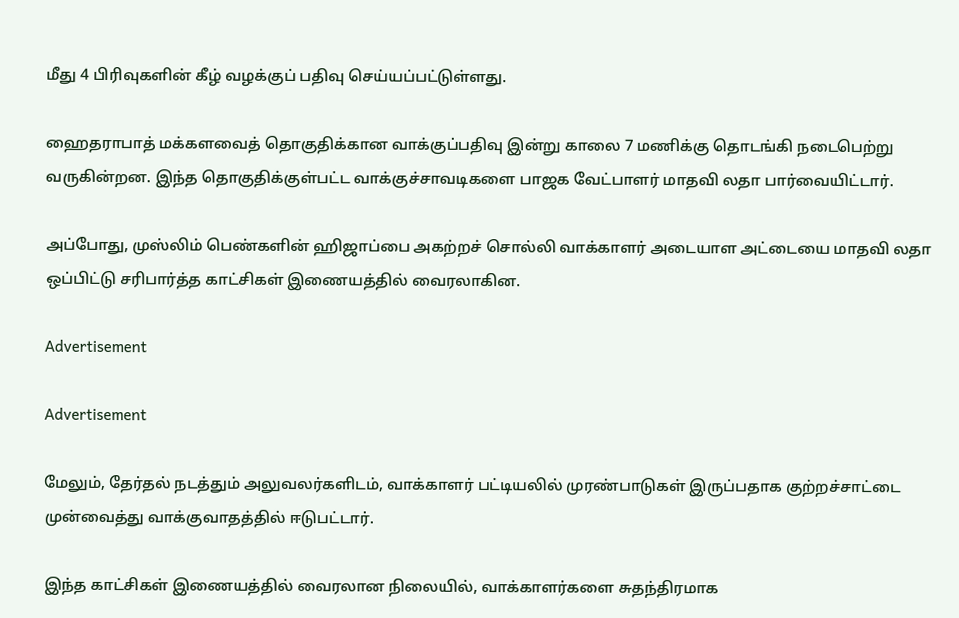மீது 4 பிரிவுகளின் கீழ் வழக்குப் பதிவு செய்யப்பட்டுள்ளது.

ஹைதராபாத் மக்களவைத் தொகுதிக்கான வாக்குப்பதிவு இன்று காலை 7 மணிக்கு தொடங்கி நடைபெற்று வருகின்றன. இந்த தொகுதிக்குள்பட்ட வாக்குச்சாவடிகளை பாஜக வேட்பாளர் மாதவி லதா பார்வையிட்டார்.

அப்போது, முஸ்லிம் பெண்களின் ஹிஜாப்பை அகற்றச் சொல்லி வாக்காளர் அடையாள அட்டையை மாதவி லதா ஒப்பிட்டு சரிபார்த்த காட்சிகள் இணையத்தில் வைரலாகின.

Advertisement

Advertisement

மேலும், தேர்தல் நடத்தும் அலுவலர்களிடம், வாக்காளர் பட்டியலில் முரண்பாடுகள் இருப்பதாக குற்றச்சாட்டை முன்வைத்து வாக்குவாதத்தில் ஈடுபட்டார்.

இந்த காட்சிகள் இணையத்தில் வைரலான நிலையில், வாக்காளர்களை சுதந்திரமாக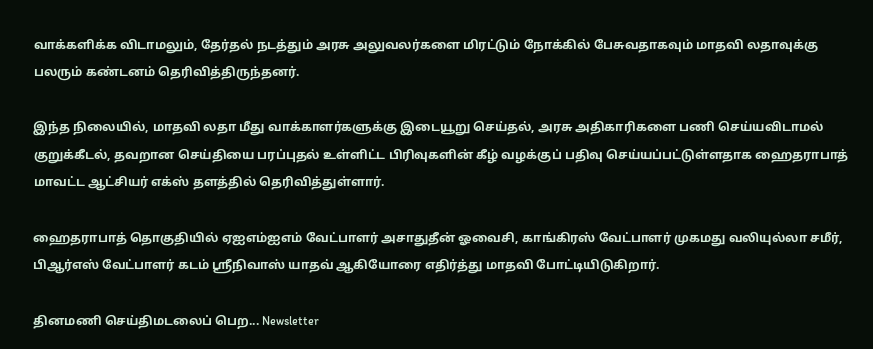வாக்களிக்க விடாமலும், தேர்தல் நடத்தும் அரசு அலுவலர்களை மிரட்டும் நோக்கில் பேசுவதாகவும் மாதவி லதாவுக்கு பலரும் கண்டனம் தெரிவித்திருந்தனர்.

இந்த நிலையில், மாதவி லதா மீது வாக்காளர்களுக்கு இடையூறு செய்தல், அரசு அதிகாரிகளை பணி செய்யவிடாமல் குறுக்கீடல், தவறான செய்தியை பரப்புதல் உள்ளிட்ட பிரிவுகளின் கீழ் வழக்குப் பதிவு செய்யப்பட்டுள்ளதாக ஹைதராபாத் மாவட்ட ஆட்சியர் எக்ஸ் தளத்தில் தெரிவித்துள்ளார்.

ஹைதராபாத் தொகுதியில் ஏஐஎம்ஐஎம் வேட்பாளர் அசாதுதீன் ஓவைசி, காங்கிரஸ் வேட்பாளர் முகமது வலியுல்லா சமீர், பிஆர்எஸ் வேட்பாளர் கடம் ஸ்ரீநிவாஸ் யாதவ் ஆகியோரை எதிர்த்து மாதவி போட்டியிடுகிறார்.

தினமணி செய்திமடலைப் பெற... Newsletter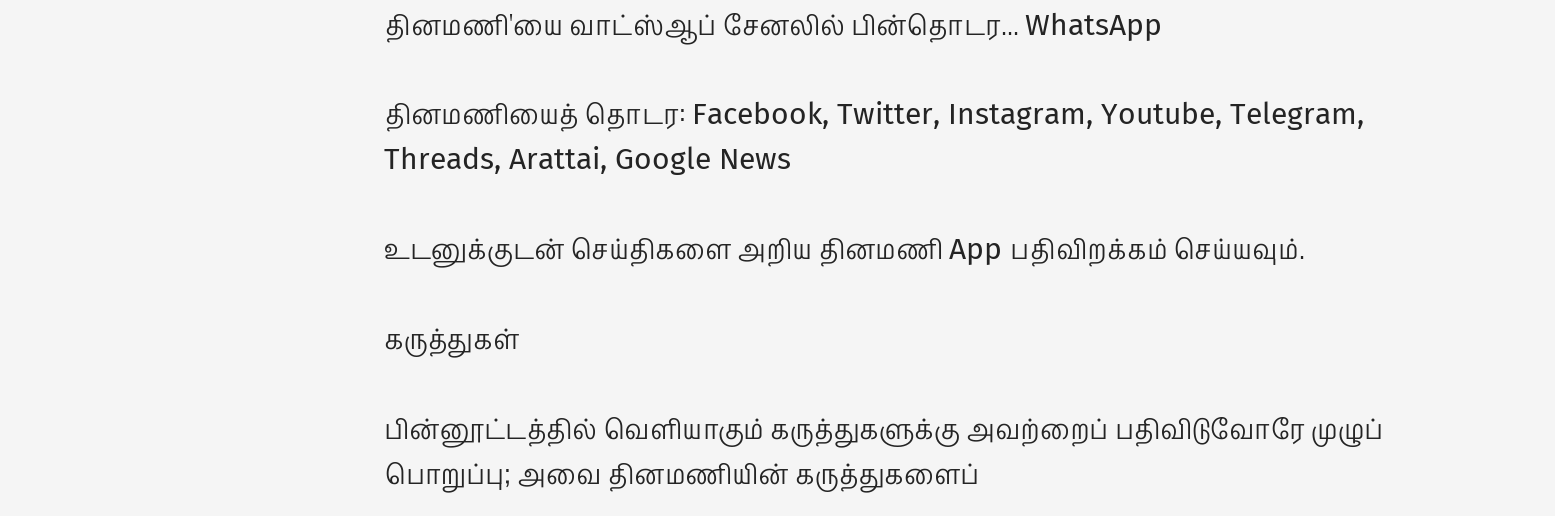தினமணி'யை வாட்ஸ்ஆப் சேனலில் பின்தொடர... WhatsApp

தினமணியைத் தொடர: Facebook, Twitter, Instagram, Youtube, Telegram, Threads, Arattai, Google News

உடனுக்குடன் செய்திகளை அறிய தினமணி App பதிவிறக்கம் செய்யவும்.

கருத்துகள்

பின்னூட்டத்தில் வெளியாகும் கருத்துகளுக்கு அவற்றைப் பதிவிடுவோரே முழுப் பொறுப்பு; அவை தினமணியின் கருத்துகளைப்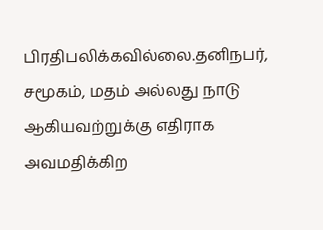பிரதிபலிக்கவில்லை.தனிநபர், சமூகம், மதம் அல்லது நாடு ஆகியவற்றுக்கு எதிராக அவமதிக்கிற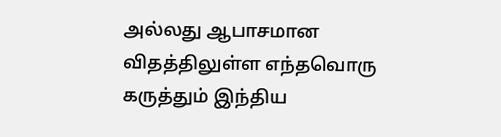அல்லது ஆபாசமான விதத்திலுள்ள எந்தவொரு கருத்தும் இந்திய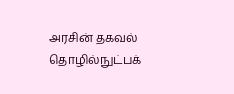அரசின் தகவல் தொழில்நுட்பக்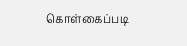கொள்கைப்படி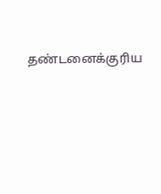தண்டனைக்குரிய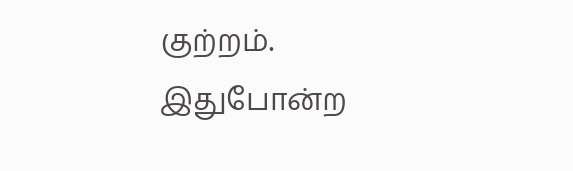குற்றம். இதுபோன்ற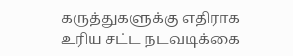கருத்துகளுக்கு எதிராக உரிய சட்ட நடவடிக்கை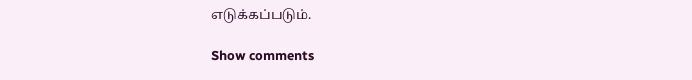எடுக்கப்படும்.

Show comments